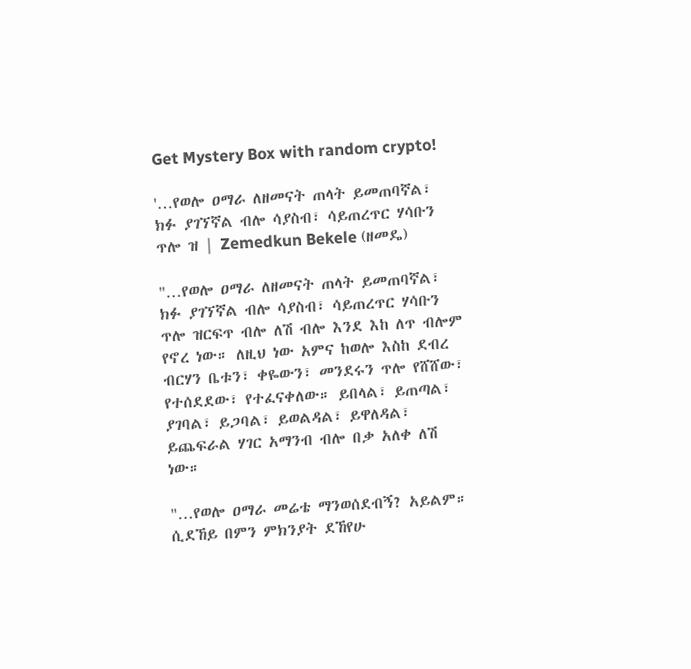Get Mystery Box with random crypto!

'…የወሎ ዐማራ ለዘመናት ጠላት ይመጠባኛል፣ ክፉ ያገኘኛል ብሎ ሳያስብ፣ ሳይጠረጥር ሃሳቡን ጥሎ ዝ | Zemedkun Bekele (ዘመዴ)

"…የወሎ ዐማራ ለዘመናት ጠላት ይመጠባኛል፣ ክፉ ያገኘኛል ብሎ ሳያስብ፣ ሳይጠረጥር ሃሳቡን ጥሎ ዝርፍጥ ብሎ ለሽ ብሎ እንደ እከ ለጥ ብሎም የኖረ ነው። ለዚህ ነው አምና ከወሎ እስከ ደብረ ብርሃን ቤቱን፣ ቀዬውን፣ መንደሩን ጥሎ የሸሸው፣ የተሰደደው፣ የተፈናቀለው። ይበላል፣ ይጠጣል፣ ያገባል፣ ይጋባል፣ ይወልዳል፣ ይዋለዳል፣ ይጨፍራል ሃገር አማንብ ብሎ በቃ አለቀ ለሽ ነው።

"…የወሎ ዐማራ መሬቴ ማንወሰደብኝ? አይልም። ሲደኸይ በምን ምክንያት ደኸየሁ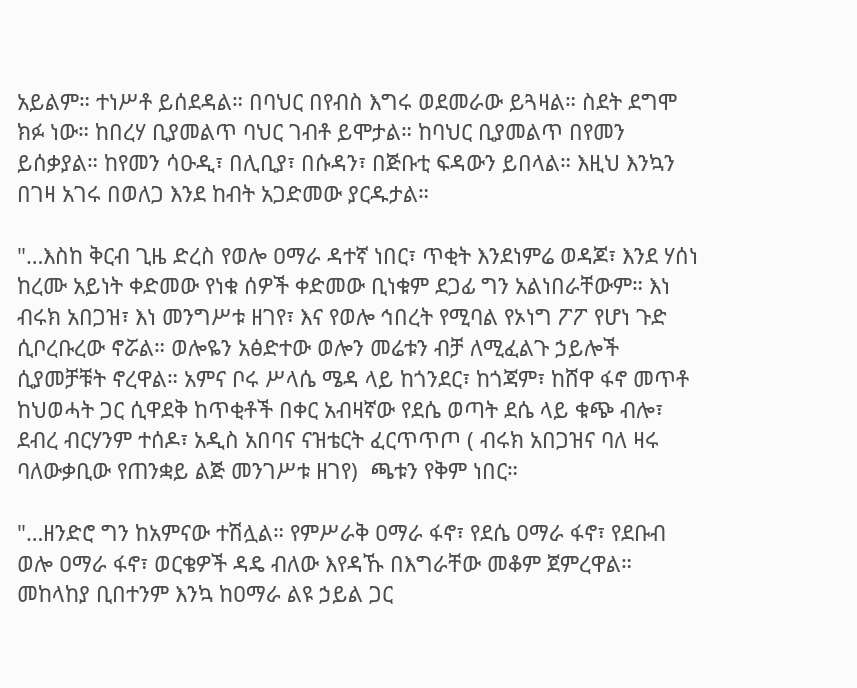አይልም። ተነሥቶ ይሰደዳል። በባህር በየብስ እግሩ ወደመራው ይጓዛል። ስደት ደግሞ ክፉ ነው። ከበረሃ ቢያመልጥ ባህር ገብቶ ይሞታል። ከባህር ቢያመልጥ በየመን ይሰቃያል። ከየመን ሳዑዲ፣ በሊቢያ፣ በሱዳን፣ በጅቡቲ ፍዳውን ይበላል። እዚህ እንኳን በገዛ አገሩ በወለጋ እንደ ከብት አጋድመው ያርዱታል።

"…እስከ ቅርብ ጊዜ ድረስ የወሎ ዐማራ ዳተኛ ነበር፣ ጥቂት እንደነምሬ ወዳጆ፣ እንደ ሃሰነ ከረሙ አይነት ቀድመው የነቁ ሰዎች ቀድመው ቢነቁም ደጋፊ ግን አልነበራቸውም። እነ ብሩክ አበጋዝ፣ እነ መንግሥቱ ዘገየ፣ እና የወሎ ኅበረት የሚባል የኦነግ ፖፖ የሆነ ጉድ ሲቦረቡረው ኖሯል። ወሎዬን አፅድተው ወሎን መሬቱን ብቻ ለሚፈልጉ ኃይሎች ሲያመቻቹት ኖረዋል። አምና ቦሩ ሥላሴ ሜዳ ላይ ከጎንደር፣ ከጎጃም፣ ከሸዋ ፋኖ መጥቶ ከህወሓት ጋር ሲዋደቅ ከጥቂቶች በቀር አብዛኛው የደሴ ወጣት ደሴ ላይ ቁጭ ብሎ፣ ደብረ ብርሃንም ተሰዶ፣ አዲስ አበባና ናዝቴርት ፈርጥጥጦ ( ብሩክ አበጋዝና ባለ ዛሩ ባለውቃቢው የጠንቋይ ልጅ መንገሥቱ ዘገየ)  ጫቱን የቅም ነበር።

"…ዘንድሮ ግን ከአምናው ተሽሏል። የምሥራቅ ዐማራ ፋኖ፣ የደሴ ዐማራ ፋኖ፣ የደቡብ ወሎ ዐማራ ፋኖ፣ ወርቄዎች ዳዴ ብለው እየዳኹ በእግራቸው መቆም ጀምረዋል። መከላከያ ቢበተንም እንኳ ከዐማራ ልዩ ኃይል ጋር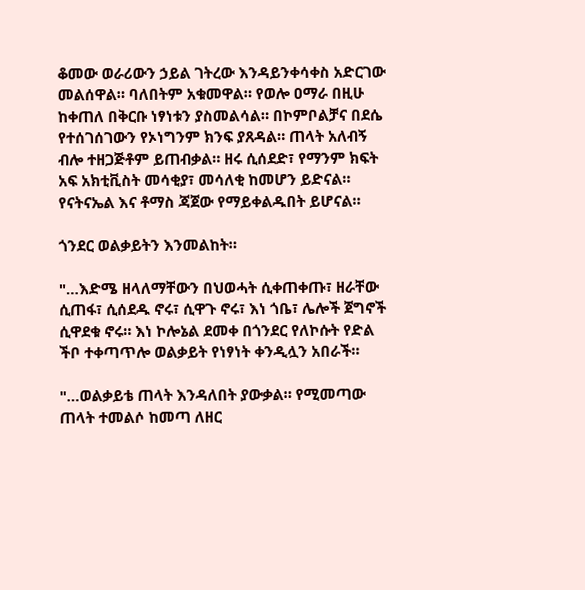ቆመው ወራሪውን ኃይል ገትረው እንዳይንቀሳቀስ አድርገው መልሰዋል። ባለበትም አቁመዋል። የወሎ ዐማራ በዚሁ ከቀጠለ በቅርቡ ነፃነቱን ያስመልሳል። በኮምቦልቻና በደሴ የተሰገሰገውን የኦነግንም ክንፍ ያጸዳል። ጠላት አለብኝ ብሎ ተዘጋጅቶም ይጠብቃል። ዘሩ ሲሰደድ፣ የማንም ክፍት አፍ አክቲቪስት መሳቂያ፣ መሳለቂ ከመሆን ይድናል። የናትናኤል እና ቶማስ ጃጀው የማይቀልዱበት ይሆናል።

ጎንደር ወልቃይትን እንመልከት።

"…እድሜ ዘላለማቸውን በህወሓት ሲቀጠቀጡ፣ ዘራቸው ሲጠፋ፣ ሲሰደዱ ኖሩ፣ ሲዋጉ ኖሩ፣ እነ ጎቤ፣ ሌሎች ጀግኖች ሲዋደቁ ኖሩ። እነ ኮሎኔል ደመቀ በጎንደር የለኮሱት የድል ችቦ ተቀጣጥሎ ወልቃይት የነፃነት ቀንዲሏን አበራች።

"…ወልቃይቴ ጠላት እንዳለበት ያውቃል። የሚመጣው ጠላት ተመልሶ ከመጣ ለዘር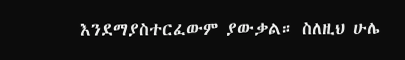እንደማያስተርፈውም ያውቃል። ስለዚህ ሁሌ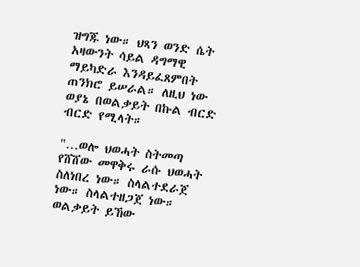ዝግጁ ነው። ህጻን ወንድ ሴት አዛውንት ሳይል ዳግማዊ ማይካድራ እንዳይፈጸምበት ጠንክሮ ይሠራል። ለዚህ ነው ወያኔ በወልቃይት በኩል ብርድ ብርድ የሚላት።

"…ወሎ ህወሓት ስትመጣ የሸሸው መዋቅሩ ራሱ ህወሓት ስለነበረ ነው። ስላልተደራጀ ነው። ስላልተዘጋጀ ነው። ወልቃይት ይኸው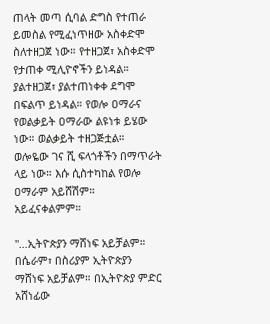ጠላት መጣ ሲባል ድግስ የተጠራ ይመስል የሚፈነጥዘው አስቀድሞ ስለተዘጋጀ ነው። የተዘጋጀ፣ አስቀድሞ የታጠቀ ሚሊዮኖችን ይነዳል። ያልተዘጋጀ፣ ያልተጠነቀቀ ደግሞ በፍልጥ ይነዳል። የወሎ ዐማራና የወልቃይት ዐማራው ልዩነቱ ይሄው ነው። ወልቃይት ተዘጋጅቷል። ወሎዬው ገና ሺ ፍላጎቶችን በማጥራት ላይ ነው። እሱ ሲስተካከል የወሎ ዐማራም አይሸሽም። አይፈናቀልምም።

"…ኢትዮጵያን ማሸነፍ አይቻልም። በሴራም፣ በስሪያም ኢትዮጵያን ማሸነፍ አይቻልም። በኢትዮጵያ ምድር አሸነፊው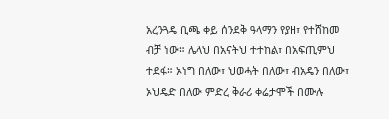አረንጓዴ ቢጫ ቀይ ሰንደቅ ዓላማን የያዘ፣ የተሸከመ ብቻ ነው። ሌላህ በአናትህ ተተከል፣ በአፍጢምህ ተደፋ። ኦነግ በለው፣ ህወሓት በለው፣ ብአዴን በለው፣ ኦህዴድ በለው ምድረ ቅራሪ ቀሬታሞች በሙሉ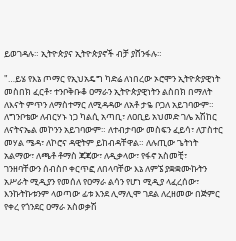ይወገዳሉ። ኢትዮጵያና ኢትዮጵያኖች ብቻ ያሸንፋሉ።

"…ይሄ የእኔ ጦማር የኢህአዴግ ካድሬ ለነበረው ኦሮሞን ኢትዮጵያዊነት መስበክ ፈርቶ፣ ተንቦቅቡቆ ዐማራን ኢትዮጵያዊነትን ልስበክ በማለት ለእናት ምጥን ለማስተማር ለሚዳዳው ለአቶ ታዬ ቦጋለ አይገባውም። ለግንቦቴው ለብርሃኑ ነጋ ካልሲ አጣቢ፣ ለዐቢይ አህመድ ገሌ አሽከር ለናትናኤል መኮንን አይገባውም። ለተብታባው መስፍን ፈይሳ፣ ለፓስተር መሃል ሜዳ፣ ለኮሮና ዳዊትም ይከብዳቸዋል። ለሉጢው ጌትነት አልማው፣ ለጫቶ ቶማስ ጃጃው፣ ለዲቃላው፣ የፋኖ አስመቺ፣ ገንዘባቸውን ሰብስቦ ቀርጥፎ ለበላባቸው እኔ ለምኜ ያቋቋሙኩትን አሥራት ሚዲያን የመሰለ የዐማራ ልሳን የሆነ ሚዲያ ላፈረሰው፣ እንኩትኩቱንም ላወጣው ፊቱ እንደ ሊማሊሞ ገደል ለረዘመው በጅምር የቀረ የጎንደር ዐማራ አስወቃሽ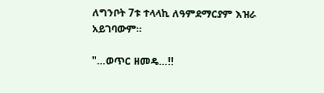ለግንቦት 7ቱ ተላላኪ ለዓምደማርያም እዝራ አይገባውም።

"…ወጥር ዘመዴ…!!